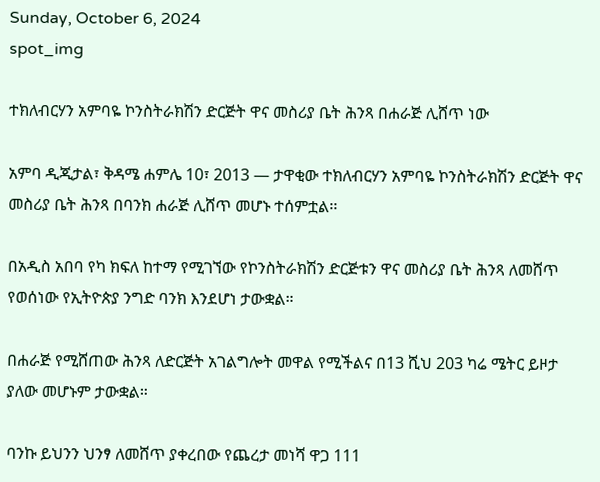Sunday, October 6, 2024
spot_img

ተክለብርሃን አምባዬ ኮንስትራክሽን ድርጅት ዋና መስሪያ ቤት ሕንጻ በሐራጅ ሊሸጥ ነው

አምባ ዲጂታል፣ ቅዳሜ ሐምሌ 10፣ 2013 ― ታዋቂው ተክለብርሃን አምባዬ ኮንስትራክሽን ድርጅት ዋና መስሪያ ቤት ሕንጻ በባንክ ሐራጅ ሊሸጥ መሆኑ ተሰምቷል፡፡

በአዲስ አበባ የካ ክፍለ ከተማ የሚገኘው የኮንስትራክሽን ድርጅቱን ዋና መስሪያ ቤት ሕንጻ ለመሸጥ የወሰነው የኢትዮጵያ ንግድ ባንክ እንደሆነ ታውቋል።

በሐራጅ የሚሸጠው ሕንጻ ለድርጅት አገልግሎት መዋል የሚችልና በ13 ሺህ 203 ካሬ ሜትር ይዞታ ያለው መሆኑም ታውቋል።

ባንኩ ይህንን ህንፃ ለመሸጥ ያቀረበው የጨረታ መነሻ ዋጋ 111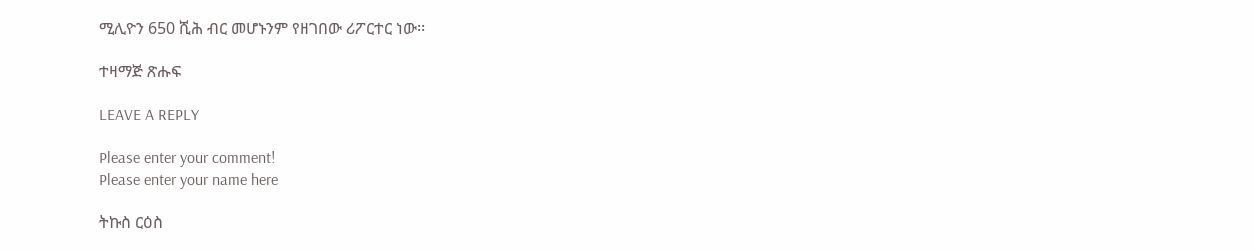ሚሊዮን 650 ሺሕ ብር መሆኑንም የዘገበው ሪፖርተር ነው፡፡

ተዛማጅ ጽሑፍ

LEAVE A REPLY

Please enter your comment!
Please enter your name here

ትኩስ ርዕስ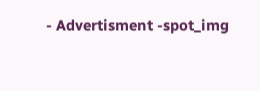- Advertisment -spot_img